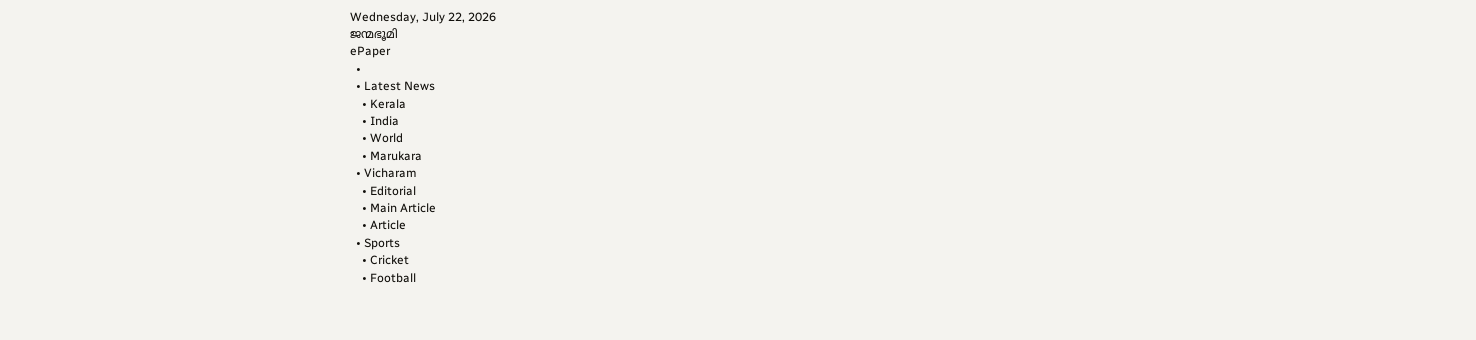Wednesday, July 22, 2026
ജന്മഭൂമി
ePaper
  •
  • Latest News
    • Kerala
    • India
    • World
    • Marukara
  • Vicharam
    • Editorial
    • Main Article
    • Article
  • Sports
    • Cricket
    • Football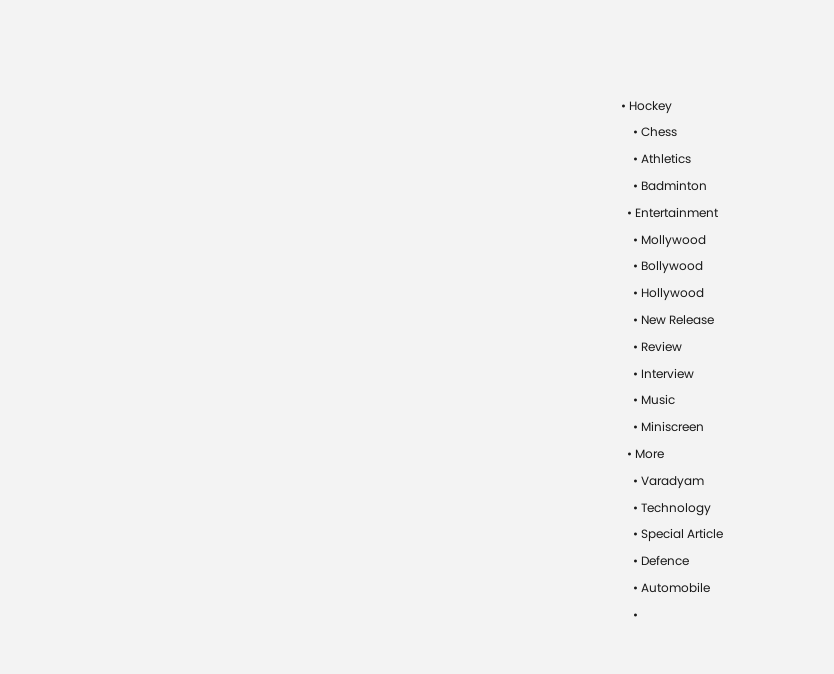• Hockey
    • Chess
    • Athletics
    • Badminton
  • Entertainment
    • Mollywood
    • Bollywood
    • Hollywood
    • New Release
    • Review
    • Interview
    • Music
    • Miniscreen
  • More
    • Varadyam
    • Technology
    • Special Article
    • Defence
    • Automobile
    •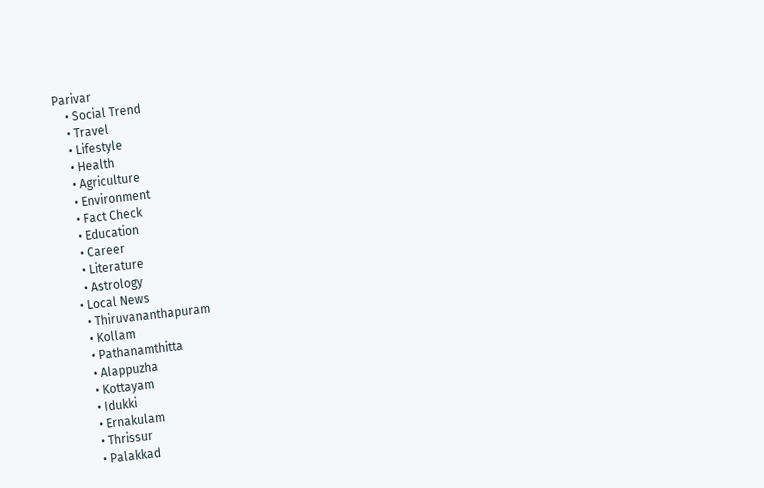Parivar
    • Social Trend
    • Travel
    • Lifestyle
    • Health
    • Agriculture
    • Environment
    • Fact Check
    • Education
    • Career
    • Literature
    • Astrology
  • Local News
    • Thiruvananthapuram
    • Kollam
    • Pathanamthitta
    • Alappuzha
    • Kottayam
    • Idukki
    • Ernakulam
    • Thrissur
    • Palakkad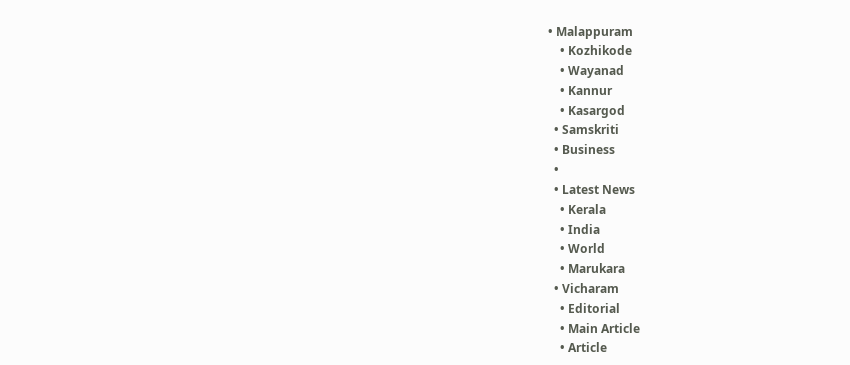• Malappuram
    • Kozhikode
    • Wayanad
    • Kannur
    • Kasargod
  • Samskriti
  • Business
  •
  • Latest News
    • Kerala
    • India
    • World
    • Marukara
  • Vicharam
    • Editorial
    • Main Article
    • Article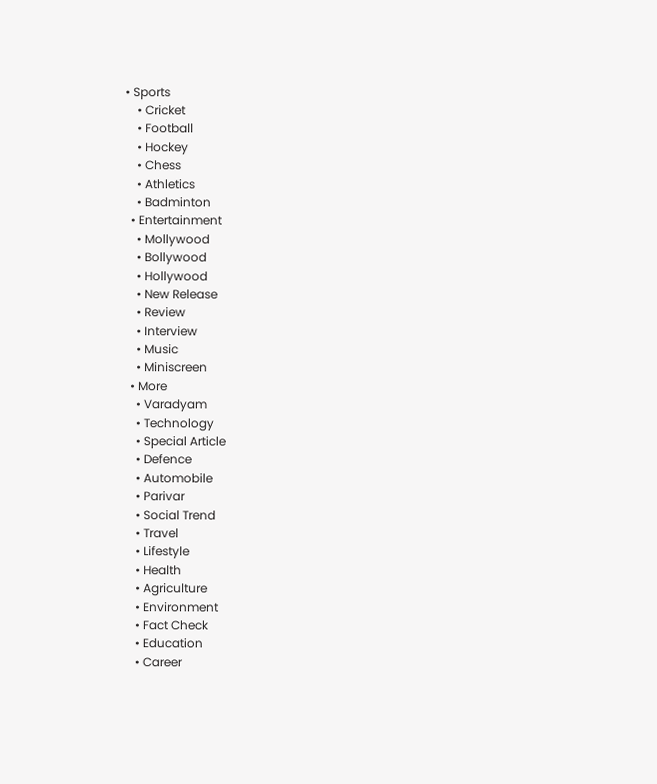• Sports
    • Cricket
    • Football
    • Hockey
    • Chess
    • Athletics
    • Badminton
  • Entertainment
    • Mollywood
    • Bollywood
    • Hollywood
    • New Release
    • Review
    • Interview
    • Music
    • Miniscreen
  • More
    • Varadyam
    • Technology
    • Special Article
    • Defence
    • Automobile
    • Parivar
    • Social Trend
    • Travel
    • Lifestyle
    • Health
    • Agriculture
    • Environment
    • Fact Check
    • Education
    • Career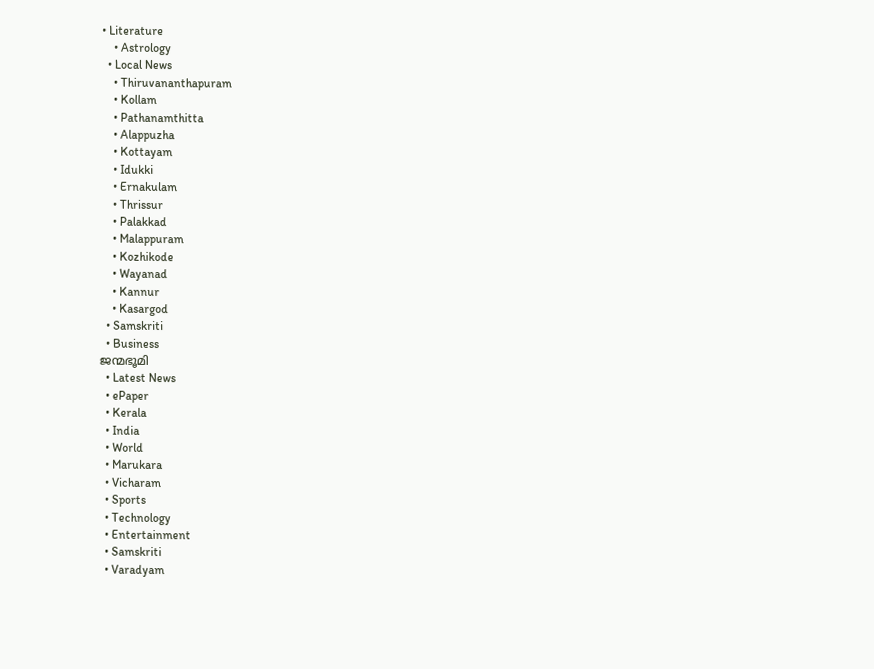• Literature
    • Astrology
  • Local News
    • Thiruvananthapuram
    • Kollam
    • Pathanamthitta
    • Alappuzha
    • Kottayam
    • Idukki
    • Ernakulam
    • Thrissur
    • Palakkad
    • Malappuram
    • Kozhikode
    • Wayanad
    • Kannur
    • Kasargod
  • Samskriti
  • Business
ജന്മഭൂമി
  • Latest News
  • ePaper
  • Kerala
  • India
  • World
  • Marukara
  • Vicharam
  • Sports
  • Technology
  • Entertainment
  • Samskriti
  • Varadyam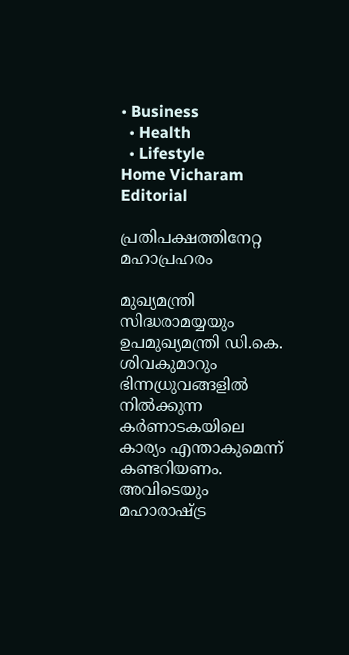• Business
  • Health
  • Lifestyle
Home Vicharam Editorial

പ്രതിപക്ഷത്തിനേറ്റ മഹാപ്രഹരം

മുഖ്യമന്ത്രി സിദ്ധരാമയ്യയും ഉപമുഖ്യമന്ത്രി ഡി.കെ. ശിവകുമാറും ഭിന്നധ്രുവങ്ങളില്‍ നില്‍ക്കുന്ന കര്‍ണാടകയിലെ കാര്യം എന്താകുമെന്ന് കണ്ടറിയണം. അവിടെയും മഹാരാഷ്‌ട്ര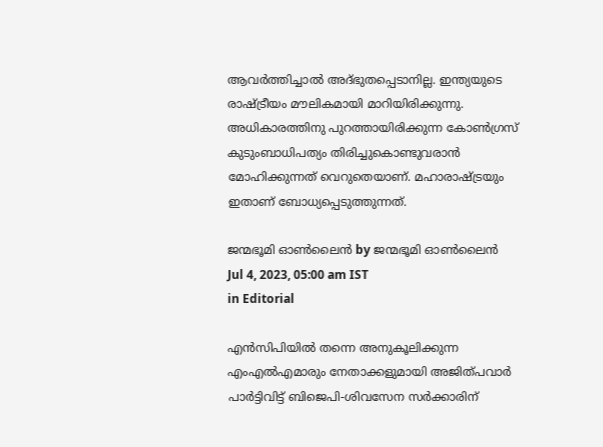ആവര്‍ത്തിച്ചാല്‍ അദ്ഭുതപ്പെടാനില്ല. ഇന്ത്യയുടെ രാഷ്‌ട്രീയം മൗലികമായി മാറിയിരിക്കുന്നു. അധികാരത്തിനു പുറത്തായിരിക്കുന്ന കോണ്‍ഗ്രസ് കുടുംബാധിപത്യം തിരിച്ചുകൊണ്ടുവരാന്‍ മോഹിക്കുന്നത് വെറുതെയാണ്. മഹാരാഷ്‌ട്രയും ഇതാണ് ബോധ്യപ്പെടുത്തുന്നത്.

ജന്മഭൂമി ഓണ്‍ലൈന്‍ by ജന്മഭൂമി ഓണ്‍ലൈന്‍
Jul 4, 2023, 05:00 am IST
in Editorial

എന്‍സിപിയില്‍ തന്നെ അനുകൂലിക്കുന്ന എംഎല്‍എമാരും നേതാക്കളുമായി അജിത്പവാര്‍ പാര്‍ട്ടിവിട്ട് ബിജെപി-ശിവസേന സര്‍ക്കാരിന്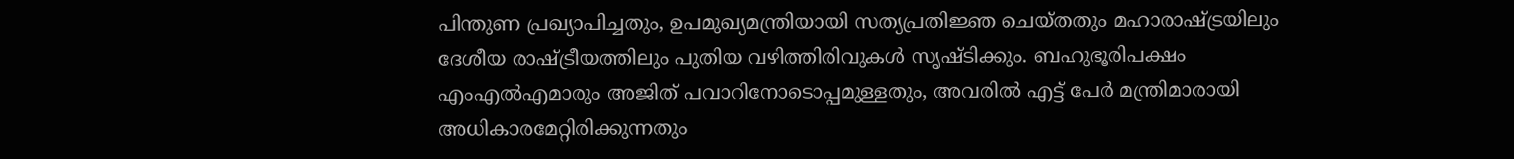പിന്തുണ പ്രഖ്യാപിച്ചതും, ഉപമുഖ്യമന്ത്രിയായി സത്യപ്രതിജ്ഞ ചെയ്തതും മഹാരാഷ്‌ട്രയിലും ദേശീയ രാഷ്‌ട്രീയത്തിലും പുതിയ വഴിത്തിരിവുകള്‍ സൃഷ്ടിക്കും. ബഹുഭൂരിപക്ഷം എംഎല്‍എമാരും അജിത് പവാറിനോടൊപ്പമുള്ളതും, അവരില്‍ എട്ട് പേര്‍ മന്ത്രിമാരായി അധികാരമേറ്റിരിക്കുന്നതും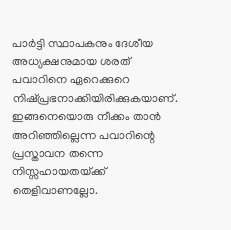പാര്‍ട്ടി സ്ഥാപകനും ദേശീയ അധ്യക്ഷനുമായ ശരത് പവാറിനെ ഏറെക്കുറെ നിഷ്പ്രഭനാക്കിയിരിക്കുകയാണ്. ഇങ്ങനെയൊരു നീക്കം താന്‍ അറിഞ്ഞില്ലെന്ന പവാറിന്റെ പ്രസ്താവന തന്നെ നിസ്സഹായതയ്‌ക്ക് തെളിവാണല്ലോ.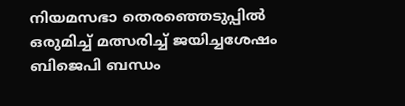നിയമസഭാ തെരഞ്ഞെടുപ്പില്‍ ഒരുമിച്ച് മത്സരിച്ച് ജയിച്ചശേഷം ബിജെപി ബന്ധം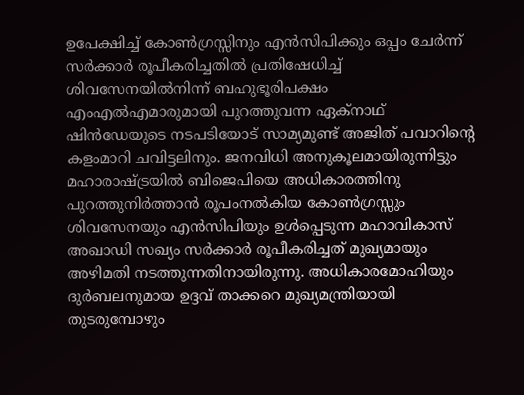ഉപേക്ഷിച്ച് കോണ്‍ഗ്രസ്സിനും എന്‍സിപിക്കും ഒപ്പം ചേര്‍ന്ന് സര്‍ക്കാര്‍ രൂപീകരിച്ചതില്‍ പ്രതിഷേധിച്ച് ശിവസേനയില്‍നിന്ന് ബഹുഭൂരിപക്ഷം എംഎല്‍എമാരുമായി പുറത്തുവന്ന ഏക്‌നാഥ് ഷിന്‍ഡേയുടെ നടപടിയോട് സാമ്യമുണ്ട് അജിത് പവാറിന്റെ കളംമാറി ചവിട്ടലിനും. ജനവിധി അനുകൂലമായിരുന്നിട്ടും മഹാരാഷ്‌ട്രയില്‍ ബിജെപിയെ അധികാരത്തിനു പുറത്തുനിര്‍ത്താന്‍ രൂപംനല്‍കിയ കോണ്‍ഗ്രസ്സും ശിവസേനയും എന്‍സിപിയും ഉള്‍പ്പെടുന്ന മഹാവികാസ് അഖാഡി സഖ്യം സര്‍ക്കാര്‍ രൂപീകരിച്ചത് മുഖ്യമായും അഴിമതി നടത്തുന്നതിനായിരുന്നു. അധികാരമോഹിയും ദുര്‍ബലനുമായ ഉദ്ദവ് താക്കറെ മുഖ്യമന്ത്രിയായി തുടരുമ്പോഴും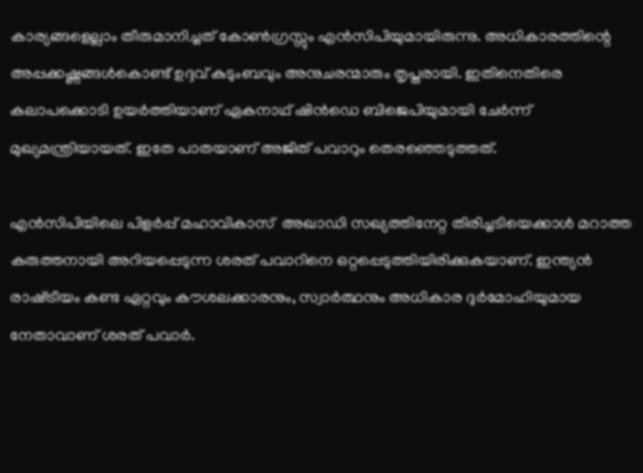കാര്യങ്ങളെല്ലാം തീരുമാനിച്ചത് കോണ്‍ഗ്രസ്സും എന്‍സിപിയുമായിരുന്നു. അധികാരത്തിന്റെ അപ്പക്കഷ്ണങ്ങള്‍കൊണ്ട് ഉദ്ദവ് കുടുംബവും അനുചരന്മാരും തൃപ്തരായി. ഇതിനെതിരെ കലാപക്കൊടി ഉയര്‍ത്തിയാണ് ഏകനാഥ് ഷിന്‍ഡെ ബിജെപിയുമായി ചേര്‍ന്ന് മുഖ്യമന്ത്രിയായത്. ഇതേ പാതയാണ് അജിത് പവാറും തെരഞ്ഞെടുത്തത്.

എന്‍സിപിയിലെ പിളര്‍പ്പ് മഹാവികാസ്  അഖാഡി സഖ്യത്തിനേറ്റ തിരിച്ചടിയെക്കാള്‍ മറാത്ത കരുത്തനായി അറിയപ്പെടുന്ന ശരത് പവാറിനെ ഒറ്റപ്പെടുത്തിയിരിക്കുകയാണ്. ഇന്ത്യന്‍ രാഷ്‌ട്രീയം കണ്ട ഏറ്റവും കൗശലക്കാരനും, സ്വാര്‍ത്ഥനും അധികാര ദുര്‍മോഹിയുമായ നേതാവാണ് ശരത് പവാര്‍.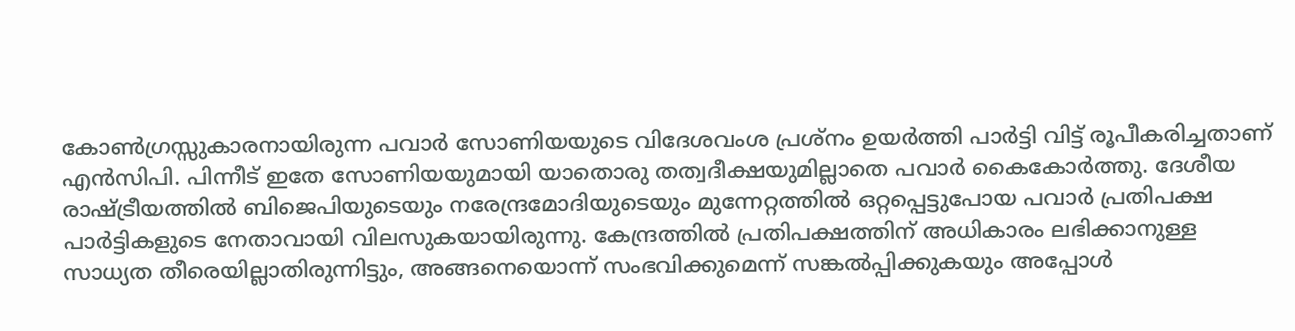കോണ്‍ഗ്രസ്സുകാരനായിരുന്ന പവാര്‍ സോണിയയുടെ വിദേശവംശ പ്രശ്‌നം ഉയര്‍ത്തി പാര്‍ട്ടി വിട്ട് രൂപീകരിച്ചതാണ് എന്‍സിപി. പിന്നീട് ഇതേ സോണിയയുമായി യാതൊരു തത്വദീക്ഷയുമില്ലാതെ പവാര്‍ കൈകോര്‍ത്തു. ദേശീയ രാഷ്‌ട്രീയത്തില്‍ ബിജെപിയുടെയും നരേന്ദ്രമോദിയുടെയും മുന്നേറ്റത്തില്‍ ഒറ്റപ്പെട്ടുപോയ പവാര്‍ പ്രതിപക്ഷ പാര്‍ട്ടികളുടെ നേതാവായി വിലസുകയായിരുന്നു. കേന്ദ്രത്തില്‍ പ്രതിപക്ഷത്തിന് അധികാരം ലഭിക്കാനുള്ള സാധ്യത തീരെയില്ലാതിരുന്നിട്ടും, അങ്ങനെയൊന്ന് സംഭവിക്കുമെന്ന് സങ്കല്‍പ്പിക്കുകയും അപ്പോള്‍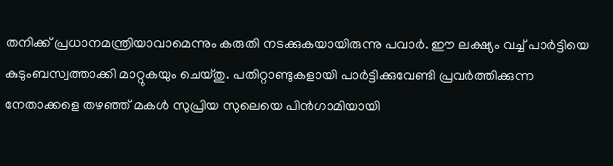തനിക്ക് പ്രധാനമന്ത്രിയാവാമെന്നും കരുതി നടക്കുകയായിരുന്നു പവാര്‍. ഈ ലക്ഷ്യം വച്ച് പാര്‍ട്ടിയെ കുടുംബസ്വത്താക്കി മാറ്റുകയും ചെയ്തു. പതിറ്റാണ്ടുകളായി പാര്‍ട്ടിക്കുവേണ്ടി പ്രവര്‍ത്തിക്കുന്ന നേതാക്കളെ തഴഞ്ഞ് മകള്‍ സുപ്രിയ സുലെയെ പിന്‍ഗാമിയായി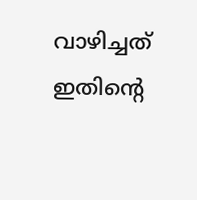വാഴിച്ചത് ഇതിന്റെ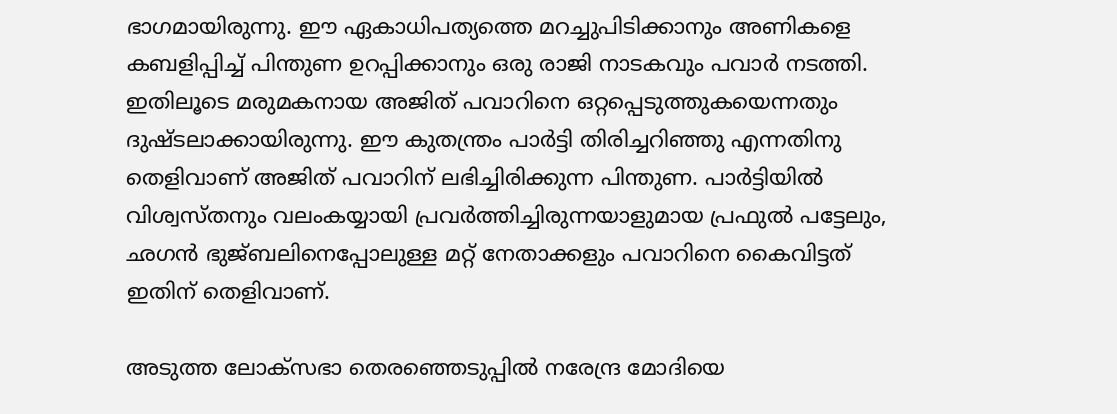ഭാഗമായിരുന്നു. ഈ ഏകാധിപത്യത്തെ മറച്ചുപിടിക്കാനും അണികളെ കബളിപ്പിച്ച് പിന്തുണ ഉറപ്പിക്കാനും ഒരു രാജി നാടകവും പവാര്‍ നടത്തി. ഇതിലൂടെ മരുമകനായ അജിത് പവാറിനെ ഒറ്റപ്പെടുത്തുകയെന്നതും ദുഷ്ടലാക്കായിരുന്നു. ഈ കുതന്ത്രം പാര്‍ട്ടി തിരിച്ചറിഞ്ഞു എന്നതിനു തെളിവാണ് അജിത് പവാറിന് ലഭിച്ചിരിക്കുന്ന പിന്തുണ. പാര്‍ട്ടിയില്‍ വിശ്വസ്തനും വലംകയ്യായി പ്രവര്‍ത്തിച്ചിരുന്നയാളുമായ പ്രഫുല്‍ പട്ടേലും, ഛഗന്‍ ഭുജ്ബലിനെപ്പോലുള്ള മറ്റ് നേതാക്കളും പവാറിനെ കൈവിട്ടത് ഇതിന് തെളിവാണ്.

അടുത്ത ലോക്‌സഭാ തെരഞ്ഞെടുപ്പില്‍ നരേന്ദ്ര മോദിയെ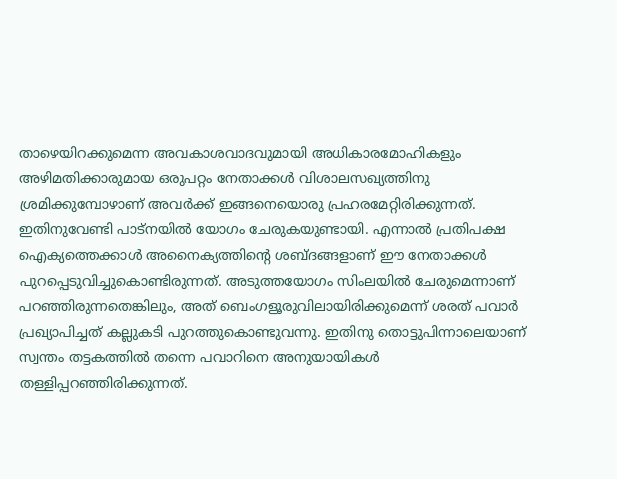താഴെയിറക്കുമെന്ന അവകാശവാദവുമായി അധികാരമോഹികളും അഴിമതിക്കാരുമായ ഒരുപറ്റം നേതാക്കള്‍ വിശാലസഖ്യത്തിനു ശ്രമിക്കുമ്പോഴാണ് അവര്‍ക്ക് ഇങ്ങനെയൊരു പ്രഹരമേറ്റിരിക്കുന്നത്. ഇതിനുവേണ്ടി പാട്‌നയില്‍ യോഗം ചേരുകയുണ്ടായി. എന്നാല്‍ പ്രതിപക്ഷ ഐക്യത്തെക്കാള്‍ അനൈക്യത്തിന്റെ ശബ്ദങ്ങളാണ് ഈ നേതാക്കള്‍ പുറപ്പെടുവിച്ചുകൊണ്ടിരുന്നത്. അടുത്തയോഗം സിംലയില്‍ ചേരുമെന്നാണ് പറഞ്ഞിരുന്നതെങ്കിലും, അത് ബെംഗളൂരുവിലായിരിക്കുമെന്ന് ശരത് പവാര്‍ പ്രഖ്യാപിച്ചത് കല്ലുകടി പുറത്തുകൊണ്ടുവന്നു. ഇതിനു തൊട്ടുപിന്നാലെയാണ് സ്വന്തം തട്ടകത്തില്‍ തന്നെ പവാറിനെ അനുയായികള്‍ തള്ളിപ്പറഞ്ഞിരിക്കുന്നത്.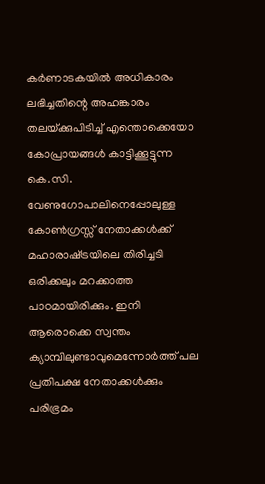കര്‍ണാടകയില്‍ അധികാരം ലഭിച്ചതിന്റെ അഹങ്കാരം തലയ്‌ക്കുപിടിച്ച് എന്തൊക്കെയോ  കോപ്രായങ്ങള്‍ കാട്ടിക്കൂട്ടുന്ന കെ.സി. വേണുഗോപാലിനെപ്പോലുള്ള കോണ്‍ഗ്രസ്സ് നേതാക്കള്‍ക്ക് മഹാരാഷ്‌ട്രയിലെ തിരിച്ചടി ഒരിക്കലും മറക്കാത്ത പാഠമായിരിക്കും. ഇനി ആരൊക്കെ സ്വന്തം ക്യാമ്പിലുണ്ടാവുമെന്നോര്‍ത്ത് പല പ്രതിപക്ഷ നേതാക്കള്‍ക്കും പരിഭ്രമം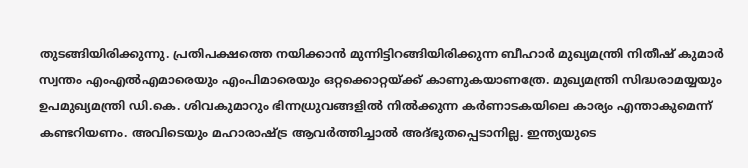തുടങ്ങിയിരിക്കുന്നു. പ്രതിപക്ഷത്തെ നയിക്കാന്‍ മുന്നിട്ടിറങ്ങിയിരിക്കുന്ന ബീഹാര്‍ മുഖ്യമന്ത്രി നിതീഷ് കുമാര്‍ സ്വന്തം എംഎല്‍എമാരെയും എംപിമാരെയും ഒറ്റക്കൊറ്റയ്‌ക്ക് കാണുകയാണത്രേ. മുഖ്യമന്ത്രി സിദ്ധരാമയ്യയും ഉപമുഖ്യമന്ത്രി ഡി.കെ. ശിവകുമാറും ഭിന്നധ്രുവങ്ങളില്‍ നില്‍ക്കുന്ന കര്‍ണാടകയിലെ കാര്യം എന്താകുമെന്ന് കണ്ടറിയണം. അവിടെയും മഹാരാഷ്‌ട്ര ആവര്‍ത്തിച്ചാല്‍ അദ്ഭുതപ്പെടാനില്ല. ഇന്ത്യയുടെ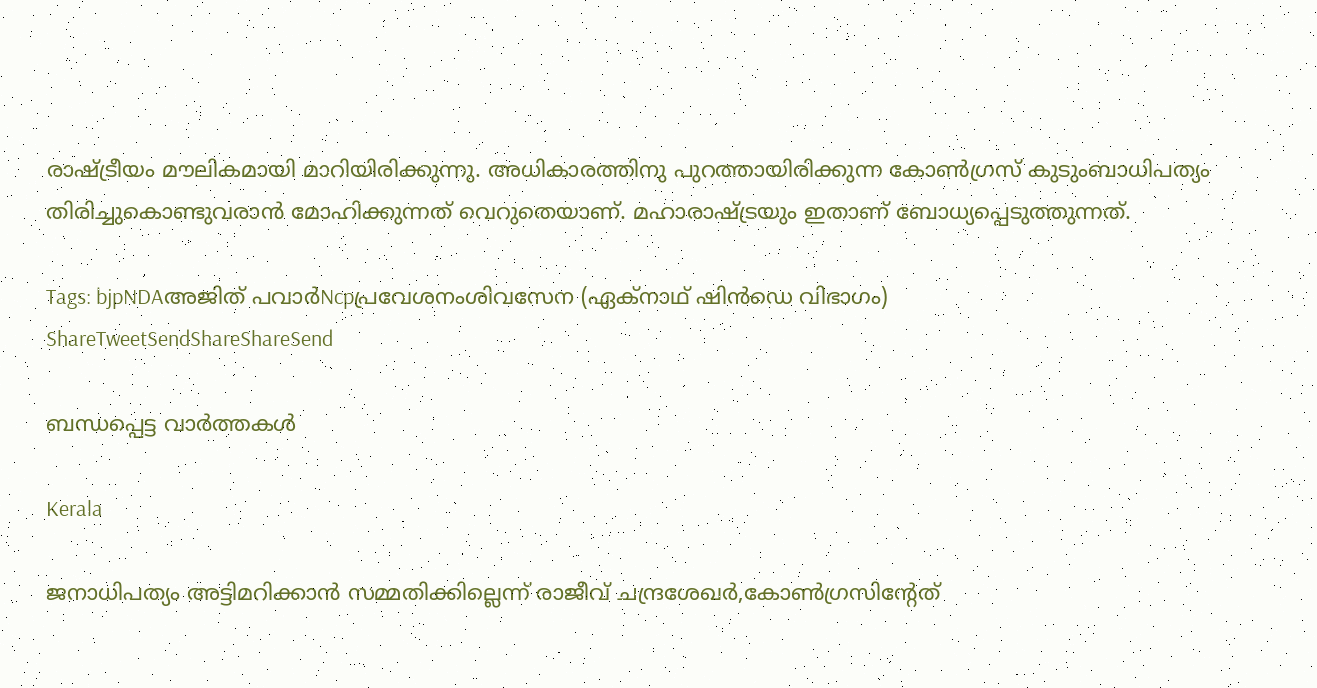രാഷ്‌ട്രീയം മൗലികമായി മാറിയിരിക്കുന്നു. അധികാരത്തിനു പുറത്തായിരിക്കുന്ന കോണ്‍ഗ്രസ് കുടുംബാധിപത്യം തിരിച്ചുകൊണ്ടുവരാന്‍ മോഹിക്കുന്നത് വെറുതെയാണ്. മഹാരാഷ്‌ട്രയും ഇതാണ് ബോധ്യപ്പെടുത്തുന്നത്.

Tags: bjpNDAഅജിത് പവാര്‍Ncpപ്രവേശനംശിവസേന (ഏക്നാഥ് ഷിന്‍ഡെ വിഭാഗം)
ShareTweetSendShareShareSend

ബന്ധപ്പെട്ട വാര്‍ത്തകള്‍

Kerala

ജനാധിപത്യം അട്ടിമറിക്കാന്‍ സമ്മതിക്കില്ലെന്ന് രാജീവ് ചന്ദ്രശേഖര്‍,കോണ്‍ഗ്രസിന്റേത്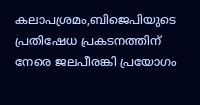കലാപശ്രമം,ബിജെപിയുടെ പ്രതിഷേധ പ്രകടനത്തിന് നേരെ ജലപീരങ്കി പ്രയോഗം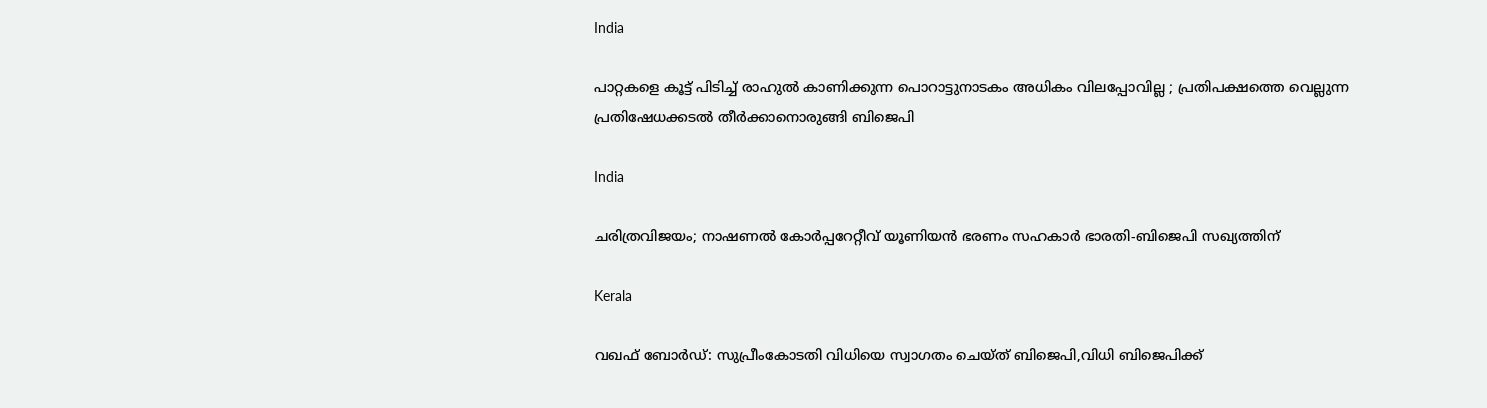India

പാറ്റകളെ കൂട്ട് പിടിച്ച് രാഹുൽ കാണിക്കുന്ന പൊറാട്ടുനാടകം അധികം വിലപ്പോവില്ല ; പ്രതിപക്ഷത്തെ വെല്ലുന്ന പ്രതിഷേധക്കടൽ തീർക്കാനൊരുങ്ങി ബിജെപി

India

ചരിത്രവിജയം; നാഷണല്‍ കോര്‍പ്പറേറ്റീവ് യൂണിയന്‍ ഭരണം സഹകാര്‍ ഭാരതി-ബിജെപി സഖ്യത്തിന്

Kerala

വഖഫ് ബോർഡ്: സുപ്രീംകോടതി വിധിയെ സ്വാഗതം ചെയ്ത് ബിജെപി,വിധി ബിജെപിക്ക്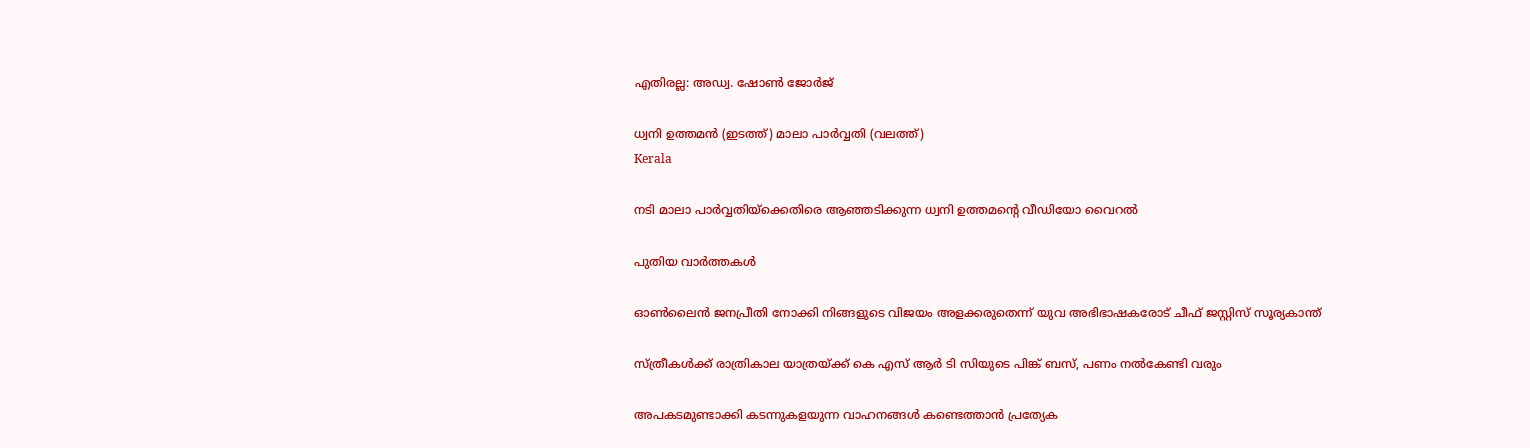എതിരല്ല: അഡ്വ. ഷോൺ ജോർജ്

ധ്വനി ഉത്തമന്‍ (ഇടത്ത്) മാലാ പാര്‍വ്വതി (വലത്ത്)
Kerala

നടി മാലാ പാര്‍വ്വതിയ്‌ക്കെതിരെ ആഞ്ഞടിക്കുന്ന ധ്വനി ഉത്തമന്റെ വീഡിയോ വൈറല്‍

പുതിയ വാര്‍ത്തകള്‍

ഓണ്‍ലൈന്‍ ജനപ്രീതി നോക്കി നിങ്ങളുടെ വിജയം അളക്കരുതെന്ന് യുവ അഭിഭാഷകരോട് ചീഫ് ജസ്റ്റിസ് സൂര്യകാന്ത്

സ്ത്രീകള്‍ക്ക് രാത്രികാല യാത്രയ്‌ക്ക് കെ എസ് ആര്‍ ടി സിയുടെ പിങ്ക് ബസ്, പണം നല്‍കേണ്ടി വരും

അപകടമുണ്ടാക്കി കടന്നുകളയുന്ന വാഹനങ്ങള്‍ കണ്ടെത്താന്‍ പ്രത്യേക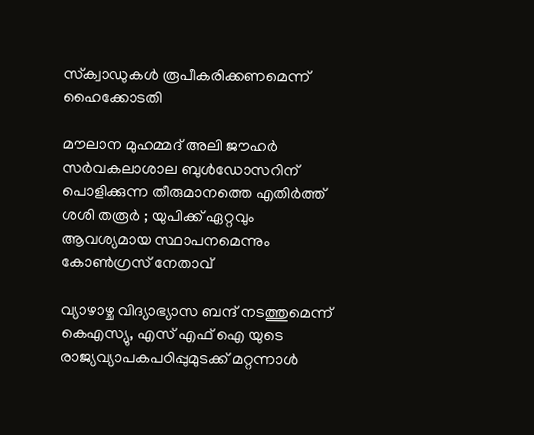സ്‌ക്വാഡുകള്‍ രൂപീകരിക്കണമെന്ന് ഹൈക്കോടതി

മൗലാന മുഹമ്മദ് അലി ജൗഹർ സർവകലാശാല ബുൾഡോസറിന് പൊളിക്കുന്ന തീരുമാനത്തെ എതിർത്ത് ശശി തരൂർ ; യുപിക്ക് ഏറ്റവും ആവശ്യമായ സ്ഥാപനമെന്നും കോൺഗ്രസ് നേതാവ്

വ്യാഴാഴ്ച വിദ്യാഭ്യാസ ബന്ദ് നടത്തുമെന്ന് കെഎസ്യു, എസ് എഫ് ഐ യുടെ രാജ്യവ്യാപകപഠിപ്പുമുടക്ക് മറ്റന്നാള്‍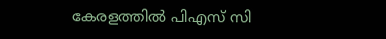കേരളത്തില്‍ പിഎസ് സി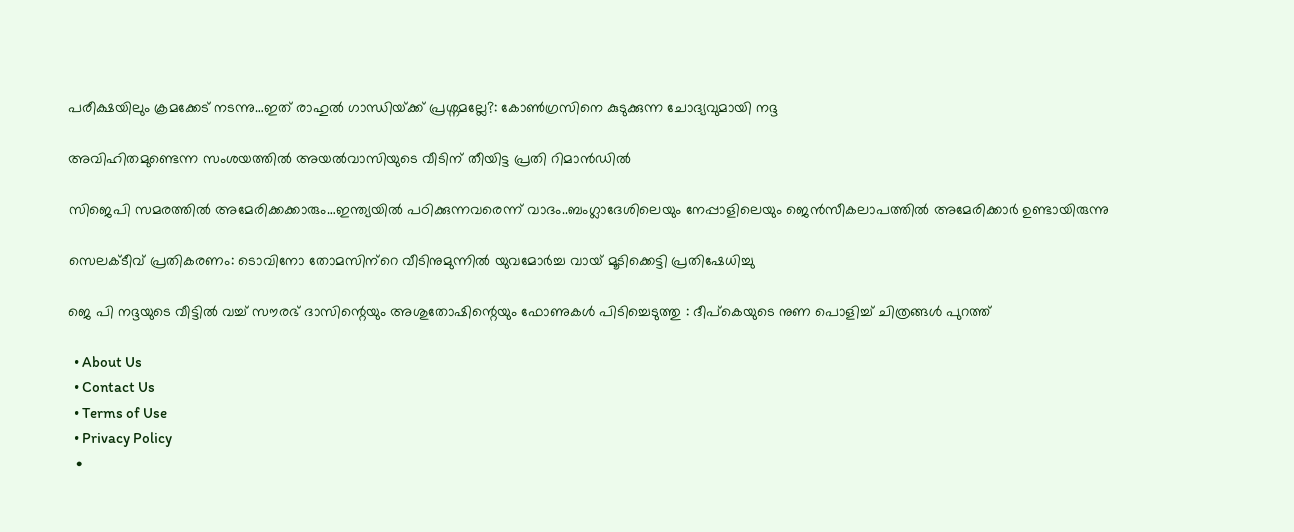പരീക്ഷയിലും ക്രമക്കേട് നടന്നു…ഇത് രാഹുല്‍ ഗാന്ധിയ്‌ക്ക് പ്രശ്നമല്ലേ?: കോണ്‍ഗ്രസിനെ കുടുക്കുന്ന ചോദ്യവുമായി നദ്ദ

അവിഹിതമുണ്ടെന്ന സംശയത്തില്‍ അയല്‍വാസിയുടെ വീടിന് തീയിട്ട പ്രതി റിമാന്‍ഡില്‍

സിജെപി സമരത്തില്‍ അമേരിക്കക്കാരും…ഇന്ത്യയില്‍ പഠിക്കുന്നവരെന്ന് വാദം..ബംഗ്ലാദേശിലെയും നേപ്പാളിലെയും ജെന്‍സീകലാപത്തില്‍ അമേരിക്കാര്‍ ഉണ്ടായിരുന്നു

സെലക്ടീവ് പ്രതികരണം: ടൊവിനോ തോമസിന്‌റെ വീടിനുമുന്നില്‍ യുവമോര്‍ച്ച വായ് മൂടിക്കെട്ടി പ്രതിഷേധിച്ചു

ജെ പി നദ്ദയുടെ വീട്ടിൽ വച്ച് സൗരഭ് ദാസിന്റെയും അശുതോഷിന്റെയും ഫോണുകൾ പിടിച്ചെടുത്തു : ദീപ്കെയുടെ നുണ പൊളിച്ച് ചിത്രങ്ങൾ പുറത്ത്

  • About Us
  • Contact Us
  • Terms of Use
  • Privacy Policy
  •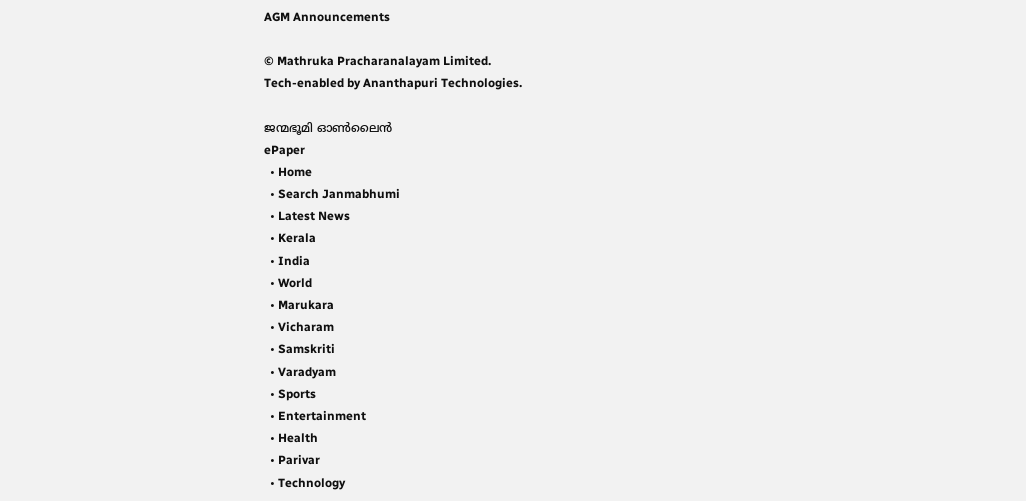AGM Announcements

© Mathruka Pracharanalayam Limited.
Tech-enabled by Ananthapuri Technologies.

ജന്മഭൂമി ഓണ്‍ലൈന്‍
ePaper
  • Home
  • Search Janmabhumi
  • Latest News
  • Kerala
  • India
  • World
  • Marukara
  • Vicharam
  • Samskriti
  • Varadyam
  • Sports
  • Entertainment
  • Health
  • Parivar
  • Technology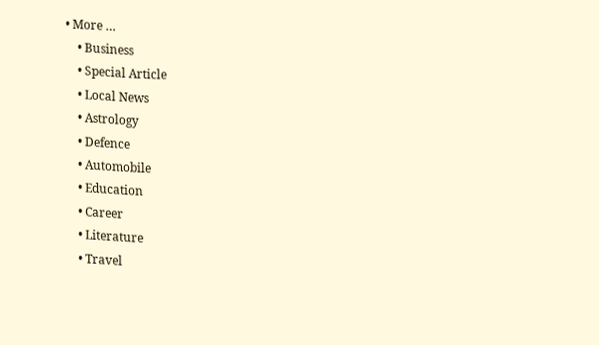• More …
    • Business
    • Special Article
    • Local News
    • Astrology
    • Defence
    • Automobile
    • Education
    • Career
    • Literature
    • Travel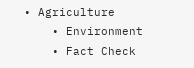• Agriculture
    • Environment
    • Fact Check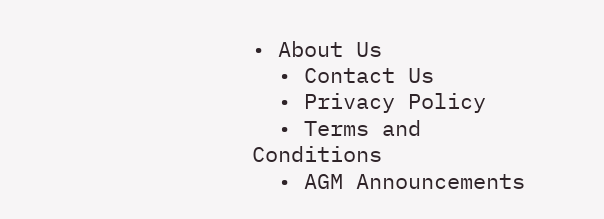• About Us
  • Contact Us
  • Privacy Policy
  • Terms and Conditions
  • AGM Announcements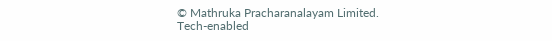© Mathruka Pracharanalayam Limited.
Tech-enabled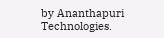by Ananthapuri Technologies.